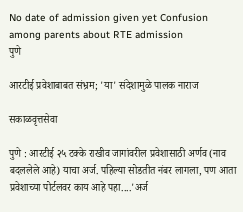No date of admission given yet Confusion among parents about RTE admission
पुणे

आरटीई प्रवेशाबाबत संभ्रम; 'या' संदेशामुळे पालक नाराज

सकाळवृत्तसेवा

पुणे : आरटीई २५ टक्के राखीव जागांवरील प्रवेशासाठी अर्णव (नाव बदललेले आहे) याचा अर्ज. पहिल्या सोडतीत नंबर लागला, पण आता प्रवेशाच्या पोर्टलवर काय आहे पहा....'अर्ज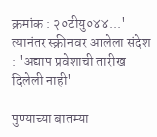क्रमांक : २०टीयु०४४...' त्यानंतर स्क्रीनवर आलेला संदेश : 'अद्याप प्रवेशाची तारीख दिलेली नाही'

पुण्याच्या बातम्या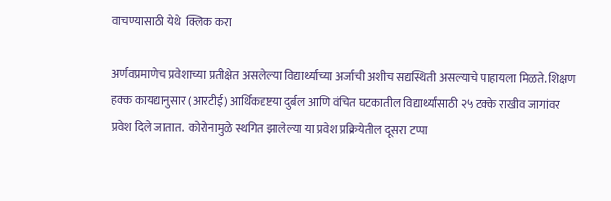वाचण्यासाठी येथे  क्लिक करा

अर्णवप्रमाणेच प्रवेशाच्या प्रतीक्षेत असलेल्या विद्यार्थ्याच्या अर्जाची अशीच सद्यस्थिती असल्याचे पाहायला मिळते. शिक्षण हक्क कायद्यानुसार (आरटीई) आर्थिकदृष्टया दुर्बल आणि वंचित घटकातील विद्यार्थ्यांसाठी २५ टक्के राखीव जागांवर प्रवेश दिले जातात.  कोरोनामुळे स्थगित झालेल्या या प्रवेश प्रक्रियेतील दूसरा टप्पा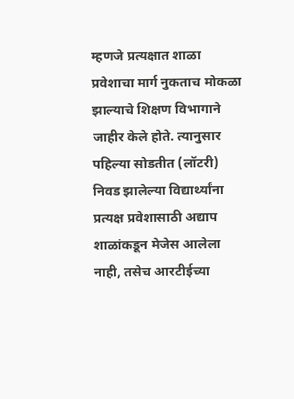म्हणजे प्रत्यक्षात शाळा प्रवेशाचा मार्ग नुकताच मोकळा झाल्याचे शिक्षण विभागाने जाहीर केले होते. त्यानुसार पहिल्या सोडतीत (लॉटरी) निवड झालेल्या विद्यार्थ्यांना प्रत्यक्ष प्रवेशासाठी अद्याप शाळांकडून मेजेस आलेला नाही, तसेच आरटीईच्या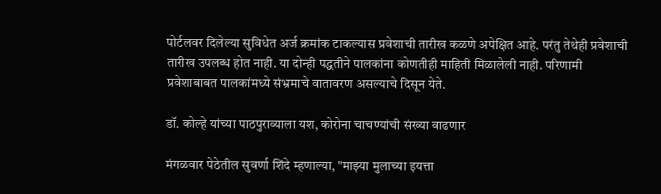पोर्टलवर दिलेल्या सुविधेत अर्ज क्रमांक टाकल्यास प्रवेशाची तारीख कळणे अपेक्षित आहे. परंतु तेथेही प्रवेशाची तारीख उपलब्ध होत नाही. या दोन्ही पद्धतीने पालकांना कोणतीही माहिती मिळालेली नाही. परिणामी प्रवेशाबाबत पालकांमध्ये संभ्रमाचे वातावरण असल्याचे दिसून येते.

डॉ. कोल्हे यांच्या पाठपुराव्याला यश, कोरोना चाचण्यांची संख्या वाढणार

मंगळवार पेठेतील सुवर्णा शिंदे म्हणाल्या, "माझ्या मुलाच्या इयत्ता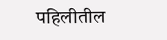पहिलीतील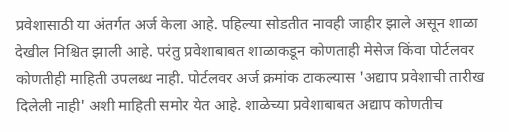प्रवेशासाठी या अंतर्गत अर्ज केला आहे. पहिल्या सोडतीत नावही जाहीर झाले असून शाळा देखील निश्चित झाली आहे. परंतु प्रवेशाबाबत शाळाकडून कोणताही मेसेज किंवा पोर्टलवर कोणतीही माहिती उपलब्ध नाही. पोर्टलवर अर्ज क्रमांक टाकल्यास 'अद्याप प्रवेशाची तारीख दिलेली नाही' अशी माहिती समोर येत आहे. शाळेच्या प्रवेशाबाबत अद्याप कोणतीच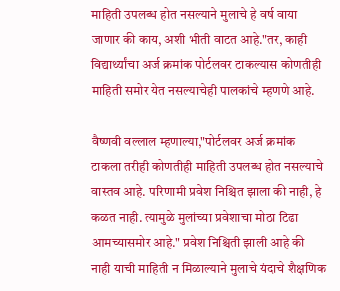माहिती उपलब्ध होत नसल्याने मुलाचे हे वर्ष वाया जाणार की काय, अशी भीती वाटत आहे."तर, काही विद्यार्थ्यांचा अर्ज क्रमांक पोर्टलवर टाकल्यास कोणतीही माहिती समोर येत नसल्याचेही पालकांचे म्हणणे आहे.

वैष्णवी वल्लाल म्हणाल्या,"पोर्टलवर अर्ज क्रमांक टाकला तरीही कोणतीही माहिती उपलब्ध होत नसल्याचे वास्तव आहे. परिणामी प्रवेश निश्चित झाला की नाही, हे कळत नाही. त्यामुळे मुलांच्या प्रवेशाचा मोठा टिढा आमच्यासमोर आहे." प्रवेश निश्चिती झाली आहे की नाही याची माहिती न मिळाल्याने मुलाचे यंदाचे शैक्षणिक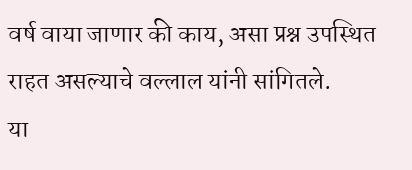वर्ष वाया जाणार की काय, असा प्रश्न उपस्थित राहत असल्याचे वल्लाल यांनी सांगितले.
या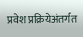प्रवेश प्रक्रियेअंतर्गत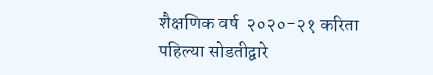शैक्षणिक वर्ष  २०२०-२१ करिता पहिल्या सोडतीद्वारे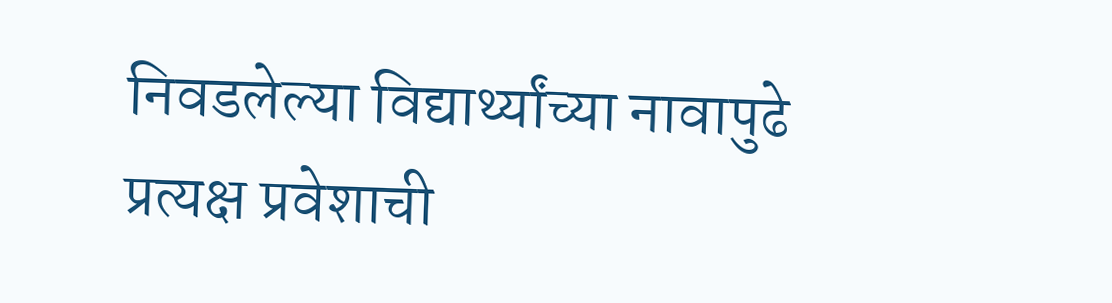निवडलेल्या विद्यार्थ्यांच्या नावापुढे प्रत्यक्ष प्रवेशाची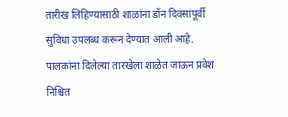तारीख लिहिण्यासाठी शाळांना डॉन दिवसांपूर्वी सुविधा उपलब्ध करून देण्यात आली आहे. पालकांना दिलेल्या तारखेला शाळेत जाऊन प्रवेश निश्चित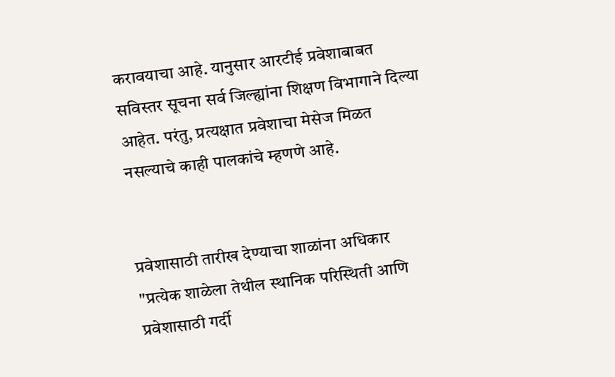करावयाचा आहे. यानुसार आरटीई प्रवेशाबाबत सविस्तर सूचना सर्व जिल्ह्यांना शिक्षण विभागाने दिल्या आहेत. परंतु, प्रत्यक्षात प्रवेशाचा मेसेज मिळत नसल्याचे काही पालकांचे म्हणणे आहे.


प्रवेशासाठी तारीख देण्याचा शाळांना अधिकार
"प्रत्येक शाळेला तेथील स्थानिक परिस्थिती आणि प्रवेशासाठी गर्दी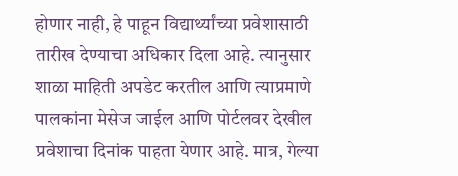होणार नाही, हे पाहून विद्यार्थ्यांच्या प्रवेशासाठी तारीख देण्याचा अधिकार दिला आहे. त्यानुसार शाळा माहिती अपडेट करतील आणि त्याप्रमाणे पालकांना मेसेज जाईल आणि पोर्टलवर देखील प्रवेशाचा दिनांक पाहता येणार आहे. मात्र, गेल्या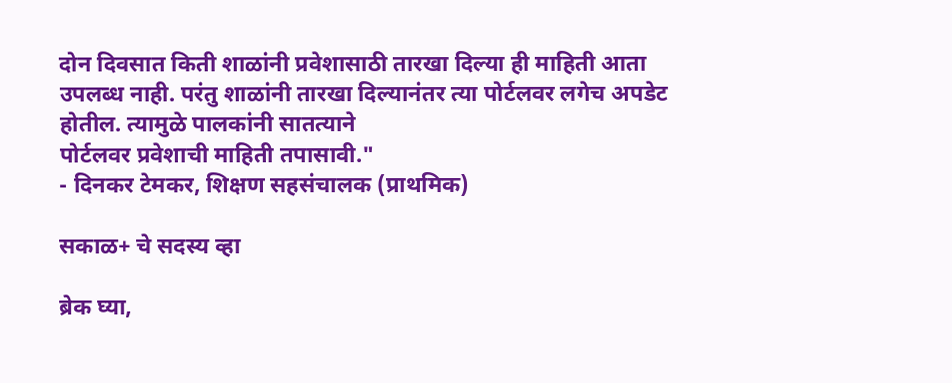दोन दिवसात किती शाळांनी प्रवेशासाठी तारखा दिल्या ही माहिती आता उपलब्ध नाही. परंतु शाळांनी तारखा दिल्यानंतर त्या पोर्टलवर लगेच अपडेट होतील. त्यामुळे पालकांनी सातत्याने
पोर्टलवर प्रवेशाची माहिती तपासावी."
- दिनकर टेमकर, शिक्षण सहसंचालक (प्राथमिक)

सकाळ+ चे सदस्य व्हा

ब्रेक घ्या,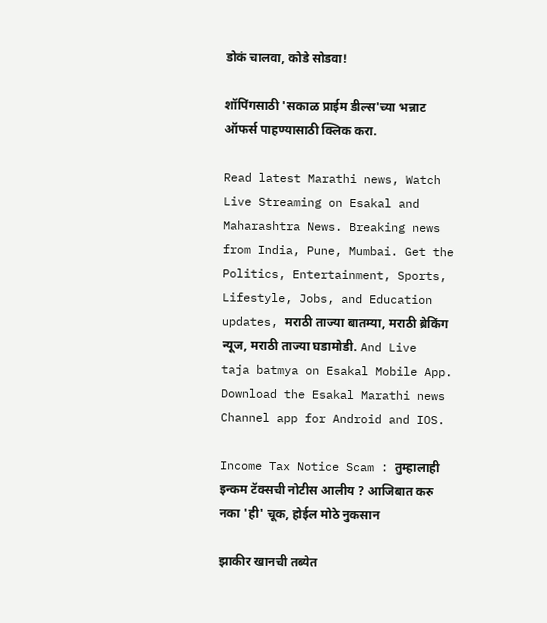डोकं चालवा, कोडे सोडवा!

शॉपिंगसाठी 'सकाळ प्राईम डील्स'च्या भन्नाट ऑफर्स पाहण्यासाठी क्लिक करा.

Read latest Marathi news, Watch Live Streaming on Esakal and Maharashtra News. Breaking news from India, Pune, Mumbai. Get the Politics, Entertainment, Sports, Lifestyle, Jobs, and Education updates, मराठी ताज्या बातम्या, मराठी ब्रेकिंग न्यूज, मराठी ताज्या घडामोडी. And Live taja batmya on Esakal Mobile App. Download the Esakal Marathi news Channel app for Android and IOS.

Income Tax Notice Scam : तुम्हालाही इन्कम टॅक्सची नोटीस आलीय ? आजिबात करु नका 'ही' चूक, होईल मोठे नुकसान

झाकीर खानची तब्येत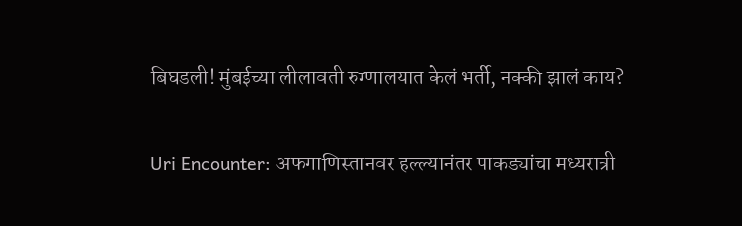बिघडली! मुंबईच्या लीलावती रुग्णालयात केलं भर्ती, नक्की झालं काय?

Uri Encounter: अफगाणिस्तानवर हल्ल्यानंतर पाकड्यांचा मध्यरात्री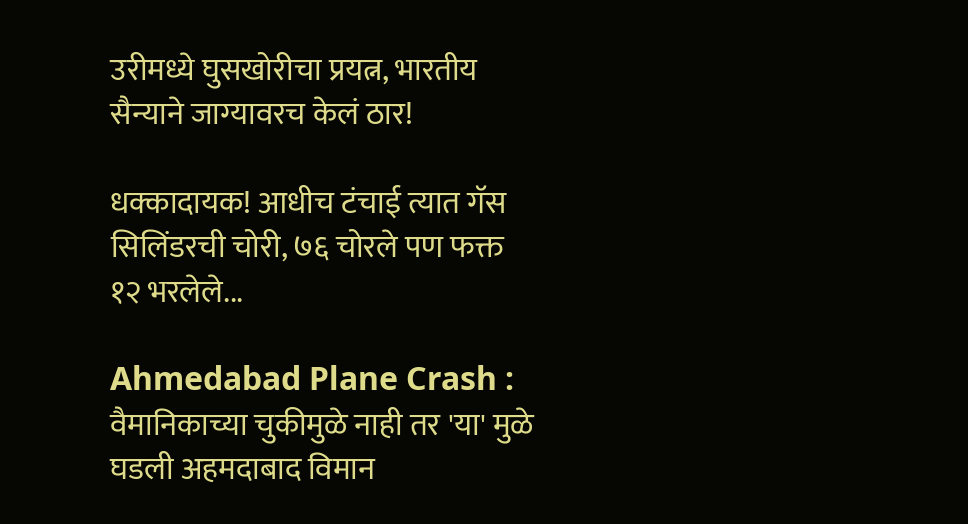उरीमध्ये घुसखोरीचा प्रयत्न, भारतीय सैन्याने जाग्यावरच केलं ठार!

धक्कादायक! आधीच टंचाई त्यात गॅस सिलिंडरची चोरी, ७६ चोरले पण फक्त १२ भरलेले...

Ahmedabad Plane Crash : वैमानिकाच्या चुकीमुळे नाही तर 'या' मुळे घडली अहमदाबाद विमान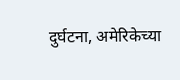दुर्घटना, अमेरिकेच्या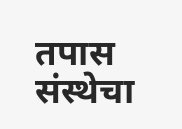तपास संस्थेचा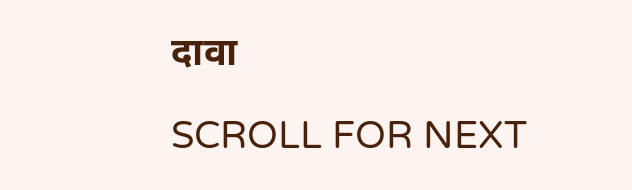दावा

SCROLL FOR NEXT